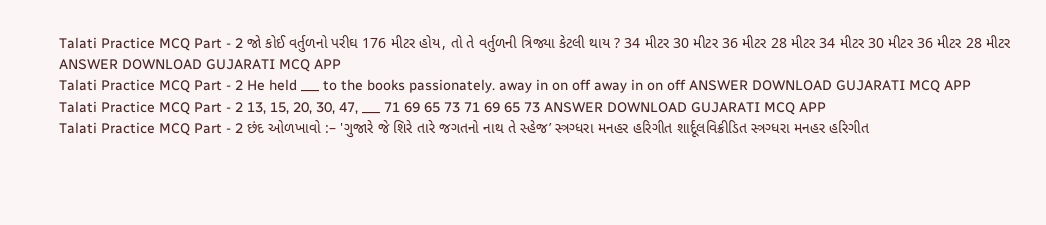Talati Practice MCQ Part - 2 જો કોઈ વર્તુળનો પરીઘ 176 મીટર હોય, તો તે વર્તુળની ત્રિજ્યા કેટલી થાય ? 34 મીટર 30 મીટર 36 મીટર 28 મીટર 34 મીટર 30 મીટર 36 મીટર 28 મીટર ANSWER DOWNLOAD GUJARATI MCQ APP
Talati Practice MCQ Part - 2 He held ___ to the books passionately. away in on off away in on off ANSWER DOWNLOAD GUJARATI MCQ APP
Talati Practice MCQ Part - 2 13, 15, 20, 30, 47, ___ 71 69 65 73 71 69 65 73 ANSWER DOWNLOAD GUJARATI MCQ APP
Talati Practice MCQ Part - 2 છંદ ઓળખાવો :– 'ગુજારે જે શિરે તારે જગતનો નાથ તે સ્હેજ’ સ્ત્રગ્ધરા મનહર હરિગીત શાર્દૂલવિક્રીડિત સ્ત્રગ્ધરા મનહર હરિગીત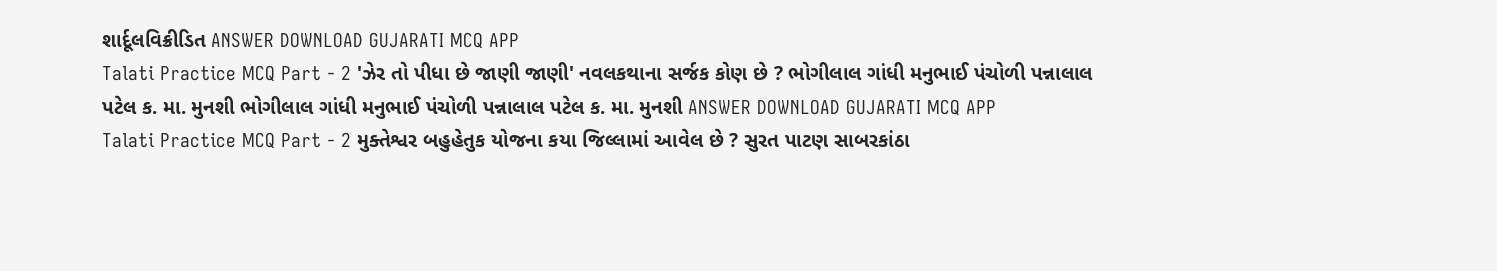શાર્દૂલવિક્રીડિત ANSWER DOWNLOAD GUJARATI MCQ APP
Talati Practice MCQ Part - 2 'ઝેર તો પીધા છે જાણી જાણી' નવલકથાના સર્જક કોણ છે ? ભોગીલાલ ગાંધી મનુભાઈ પંચોળી પન્નાલાલ પટેલ ક. મા. મુનશી ભોગીલાલ ગાંધી મનુભાઈ પંચોળી પન્નાલાલ પટેલ ક. મા. મુનશી ANSWER DOWNLOAD GUJARATI MCQ APP
Talati Practice MCQ Part - 2 મુક્તેશ્વર બહુહેતુક યોજના કયા જિલ્લામાં આવેલ છે ? સુરત પાટણ સાબરકાંઠા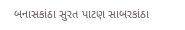બનાસકાંઠા સુરત પાટણ સાબરકાંઠા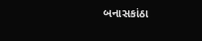બનાસકાંઠા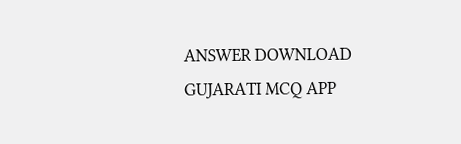ANSWER DOWNLOAD GUJARATI MCQ APP